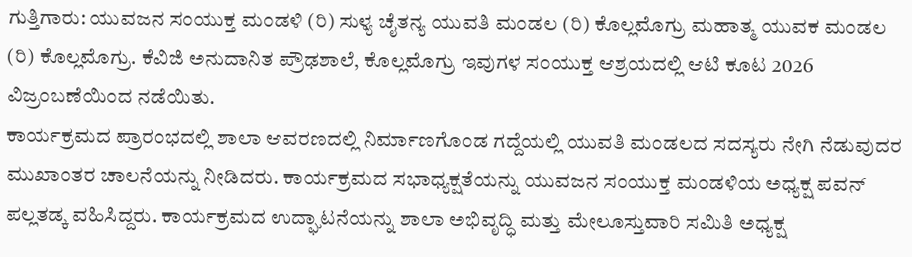ಗುತ್ತಿಗಾರು: ಯುವಜನ ಸಂಯುಕ್ತ ಮಂಡಳಿ (ರಿ) ಸುಳ್ಯ ಚೈತನ್ಯ ಯುವತಿ ಮಂಡಲ (ರಿ) ಕೊಲ್ಲಮೊಗ್ರು ಮಹಾತ್ಮ ಯುವಕ ಮಂಡಲ (ರಿ) ಕೊಲ್ಲಮೊಗ್ರು. ಕೆವಿಜಿ ಅನುದಾನಿತ ಪ್ರೌಢಶಾಲೆ, ಕೊಲ್ಲಮೊಗ್ರು ಇವುಗಳ ಸಂಯುಕ್ತ ಆಶ್ರಯದಲ್ಲಿ ಆಟಿ ಕೂಟ 2026 ವಿಜ್ರಂಬಣೆಯಿಂದ ನಡೆಯಿತು.
ಕಾರ್ಯಕ್ರಮದ ಪ್ರಾರಂಭದಲ್ಲಿ ಶಾಲಾ ಆವರಣದಲ್ಲಿ ನಿರ್ಮಾಣಗೊಂಡ ಗದ್ದೆಯಲ್ಲಿ ಯುವತಿ ಮಂಡಲದ ಸದಸ್ಯರು ನೇಗಿ ನೆಡುವುದರ ಮುಖಾಂತರ ಚಾಲನೆಯನ್ನು ನೀಡಿದರು. ಕಾರ್ಯಕ್ರಮದ ಸಭಾಧ್ಯಕ್ಷತೆಯನ್ನು ಯುವಜನ ಸಂಯುಕ್ತ ಮಂಡಳಿಯ ಅಧ್ಯಕ್ಷ ಪವನ್ ಪಲ್ಲತಡ್ಕ ವಹಿಸಿದ್ದರು. ಕಾರ್ಯಕ್ರಮದ ಉದ್ಘಾಟನೆಯನ್ನು ಶಾಲಾ ಅಭಿವೃದ್ಧಿ ಮತ್ತು ಮೇಲೂಸ್ತುವಾರಿ ಸಮಿತಿ ಅಧ್ಯಕ್ಷ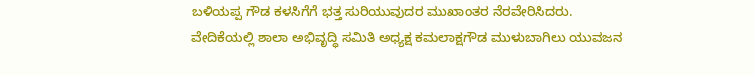ಬಳಿಯಪ್ಪ ಗೌಡ ಕಳಸಿಗೆಗೆ ಭತ್ತ ಸುರಿಯುವುದರ ಮುಖಾಂತರ ನೆರವೇರಿಸಿದರು.
ವೇದಿಕೆಯಲ್ಲಿ ಶಾಲಾ ಅಭಿವೃದ್ಧಿ ಸಮಿತಿ ಅಧ್ಯಕ್ಷ ಕಮಲಾಕ್ಷಗೌಡ ಮುಳುಬಾಗಿಲು ಯುವಜನ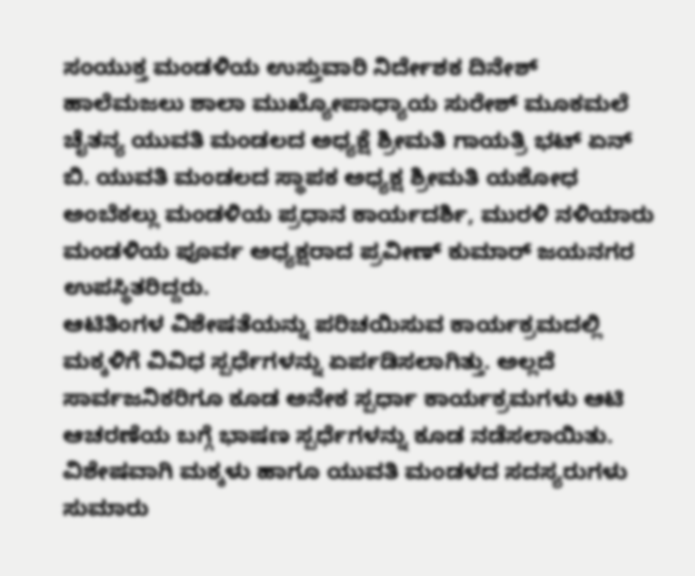ಸಂಯುಕ್ತ ಮಂಡಳಿಯ ಉಸ್ತುವಾರಿ ನಿರ್ದೇಶಕ ದಿನೇಶ್ ಹಾಲೆಮಜಲು ಶಾಲಾ ಮುಖ್ಯೋಪಾಧ್ಯಾಯ ಸುರೇಶ್ ಮೂಕಮಲೆ ಚೈತನ್ಯ ಯುವತಿ ಮಂಡಲದ ಅಧ್ಯಕ್ಷೆ ಶ್ರೀಮತಿ ಗಾಯತ್ರಿ ಭಟ್ ಏನ್ ಬಿ. ಯುವತಿ ಮಂಡಲದ ಸ್ಥಾಪಕ ಅಧ್ಯಕ್ಷ ಶ್ರೀಮತಿ ಯಶೋಧ ಅಂಬೆಕಲ್ಲು ಮಂಡಳಿಯ ಪ್ರಧಾನ ಕಾರ್ಯದರ್ಶಿ, ಮುರಳಿ ನಳಿಯಾರು ಮಂಡಳಿಯ ಪೂರ್ವ ಅಧ್ಯಕ್ಷರಾದ ಪ್ರವೀಣ್ ಕುಮಾರ್ ಜಯನಗರ ಉಪಸ್ಥಿತರಿದ್ದರು.
ಆಟಿತಿಂಗಳ ವಿಶೇಷತೆಯನ್ನು ಪರಿಚಯಿಸುವ ಕಾರ್ಯಕ್ರಮದಲ್ಲಿ ಮಕ್ಕಳಿಗೆ ವಿವಿಧ ಸ್ಪರ್ಧೆಗಳನ್ನು ಏರ್ಪಡಿಸಲಾಗಿತ್ತು. ಅಲ್ಲದೆ ಸಾರ್ವಜನಿಕರಿಗೂ ಕೂಡ ಅನೇಕ ಸ್ಪರ್ಧಾ ಕಾರ್ಯಕ್ರಮಗಳು ಆಟಿ ಆಚರಣೆಯ ಬಗ್ಗೆ ಭಾಷಣ ಸ್ಪರ್ಧೆಗಳನ್ನು ಕೂಡ ನಡೆಸಲಾಯಿತು. ವಿಶೇಷವಾಗಿ ಮಕ್ಕಳು ಹಾಗೂ ಯುವತಿ ಮಂಡಳದ ಸದಸ್ಯರುಗಳು ಸುಮಾರು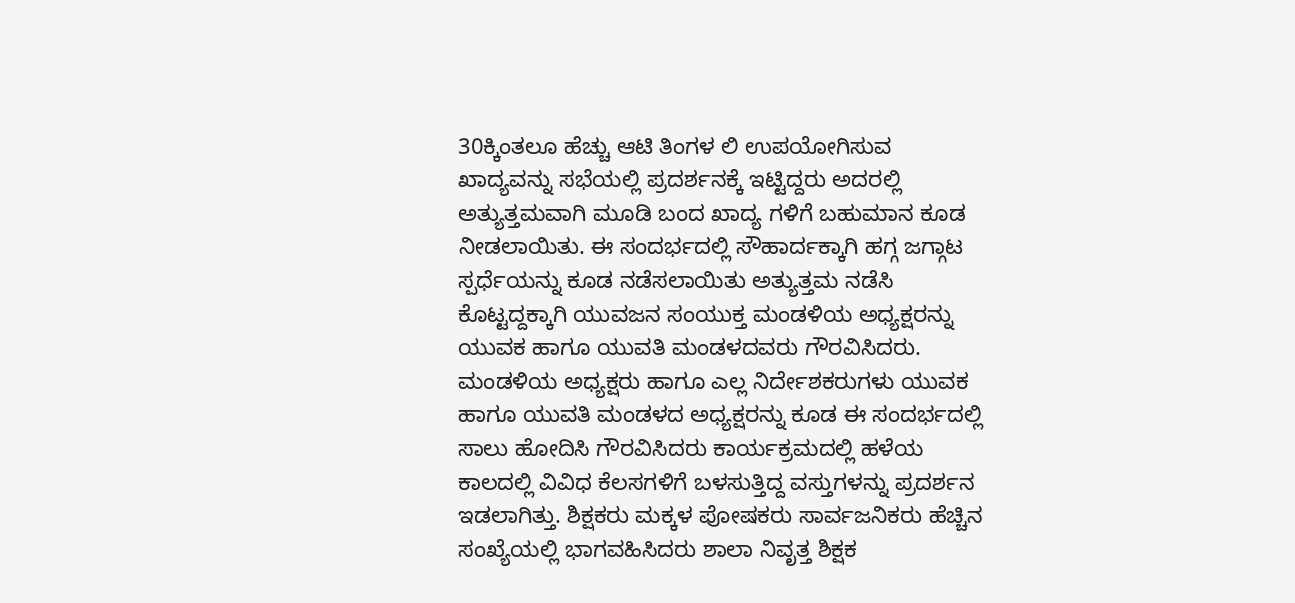30ಕ್ಕಿಂತಲೂ ಹೆಚ್ಚು ಆಟಿ ತಿಂಗಳ ಲಿ ಉಪಯೋಗಿಸುವ ಖಾದ್ಯವನ್ನು ಸಭೆಯಲ್ಲಿ ಪ್ರದರ್ಶನಕ್ಕೆ ಇಟ್ಟಿದ್ದರು ಅದರಲ್ಲಿ ಅತ್ಯುತ್ತಮವಾಗಿ ಮೂಡಿ ಬಂದ ಖಾದ್ಯ ಗಳಿಗೆ ಬಹುಮಾನ ಕೂಡ ನೀಡಲಾಯಿತು. ಈ ಸಂದರ್ಭದಲ್ಲಿ ಸೌಹಾರ್ದಕ್ಕಾಗಿ ಹಗ್ಗ ಜಗ್ಗಾಟ ಸ್ಪರ್ಧೆಯನ್ನು ಕೂಡ ನಡೆಸಲಾಯಿತು ಅತ್ಯುತ್ತಮ ನಡೆಸಿ ಕೊಟ್ಟದ್ದಕ್ಕಾಗಿ ಯುವಜನ ಸಂಯುಕ್ತ ಮಂಡಳಿಯ ಅಧ್ಯಕ್ಷರನ್ನು ಯುವಕ ಹಾಗೂ ಯುವತಿ ಮಂಡಳದವರು ಗೌರವಿಸಿದರು. ಮಂಡಳಿಯ ಅಧ್ಯಕ್ಷರು ಹಾಗೂ ಎಲ್ಲ ನಿರ್ದೇಶಕರುಗಳು ಯುವಕ ಹಾಗೂ ಯುವತಿ ಮಂಡಳದ ಅಧ್ಯಕ್ಷರನ್ನು ಕೂಡ ಈ ಸಂದರ್ಭದಲ್ಲಿ ಸಾಲು ಹೋದಿಸಿ ಗೌರವಿಸಿದರು ಕಾರ್ಯಕ್ರಮದಲ್ಲಿ ಹಳೆಯ ಕಾಲದಲ್ಲಿ ವಿವಿಧ ಕೆಲಸಗಳಿಗೆ ಬಳಸುತ್ತಿದ್ದ ವಸ್ತುಗಳನ್ನು ಪ್ರದರ್ಶನ ಇಡಲಾಗಿತ್ತು. ಶಿಕ್ಷಕರು ಮಕ್ಕಳ ಪೋಷಕರು ಸಾರ್ವಜನಿಕರು ಹೆಚ್ಚಿನ ಸಂಖ್ಯೆಯಲ್ಲಿ ಭಾಗವಹಿಸಿದರು ಶಾಲಾ ನಿವೃತ್ತ ಶಿಕ್ಷಕ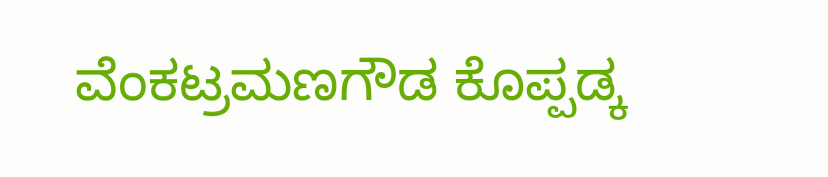ವೆಂಕಟ್ರಮಣಗೌಡ ಕೊಪ್ಪಡ್ಕ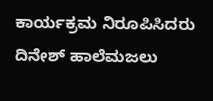ಕಾರ್ಯಕ್ರಮ ನಿರೂಪಿಸಿದರು ದಿನೇಶ್ ಹಾಲೆಮಜಲು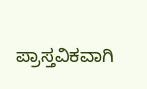ಪ್ರಾಸ್ತವಿಕವಾಗಿ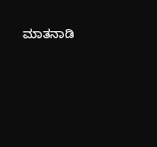ಮಾತನಾಡಿ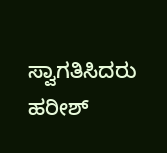ಸ್ವಾಗತಿಸಿದರು ಹರೀಶ್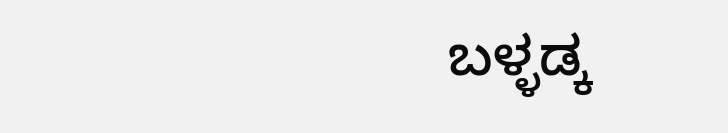ಬಳ್ಳಡ್ಕ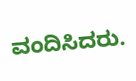ವಂದಿಸಿದರು.